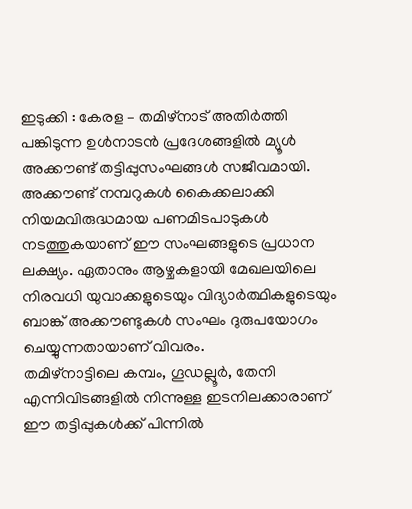ഇടുക്കി : കേരള – തമിഴ്നാട് അതിർത്തി പങ്കിടുന്ന ഉൾനാടൻ പ്രദേശങ്ങളിൽ മ്യൂൾ അക്കൗണ്ട് തട്ടിപ്പുസംഘങ്ങൾ സജീവമായി. അക്കൗണ്ട് നമ്പറുകൾ കൈക്കലാക്കി നിയമവിരുദ്ധമായ പണമിടപാടുകൾ നടത്തുകയാണ് ഈ സംഘങ്ങളുടെ പ്രധാന ലക്ഷ്യം. ഏതാനും ആഴ്ചകളായി മേഖലയിലെ നിരവധി യുവാക്കളുടെയും വിദ്യാർത്ഥികളുടെയും ബാങ്ക് അക്കൗണ്ടുകൾ സംഘം ദുരുപയോഗം ചെയ്യുന്നതായാണ് വിവരം.
തമിഴ്നാട്ടിലെ കമ്പം, ഗൂഡല്ലൂർ, തേനി എന്നിവിടങ്ങളിൽ നിന്നുള്ള ഇടനിലക്കാരാണ് ഈ തട്ടിപ്പുകൾക്ക് പിന്നിൽ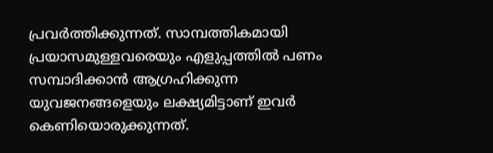പ്രവർത്തിക്കുന്നത്. സാമ്പത്തികമായി പ്രയാസമുള്ളവരെയും എളുപ്പത്തിൽ പണം സമ്പാദിക്കാൻ ആഗ്രഹിക്കുന്ന യുവജനങ്ങളെയും ലക്ഷ്യമിട്ടാണ് ഇവർ കെണിയൊരുക്കുന്നത്.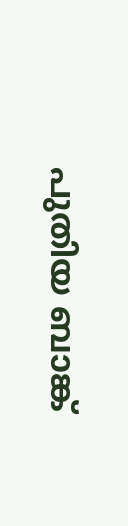പുതിയ ബാങ്ക്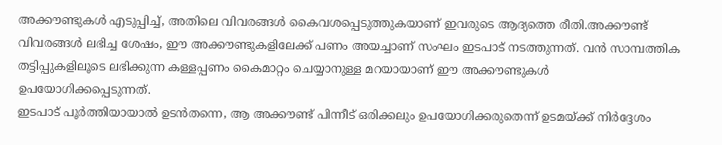അക്കൗണ്ടുകൾ എടുപ്പിച്ച്, അതിലെ വിവരങ്ങൾ കൈവശപ്പെടുത്തുകയാണ് ഇവരുടെ ആദ്യത്തെ രീതി.അക്കൗണ്ട് വിവരങ്ങൾ ലഭിച്ച ശേഷം, ഈ അക്കൗണ്ടുകളിലേക്ക് പണം അയച്ചാണ് സംഘം ഇടപാട് നടത്തുന്നത്. വൻ സാമ്പത്തിക തട്ടിപ്പുകളിലൂടെ ലഭിക്കുന്ന കള്ളപ്പണം കൈമാറ്റം ചെയ്യാനുള്ള മറയായാണ് ഈ അക്കൗണ്ടുകൾ ഉപയോഗിക്കപ്പെടുന്നത്.
ഇടപാട് പൂർത്തിയായാൽ ഉടൻതന്നെ, ആ അക്കൗണ്ട് പിന്നീട് ഒരിക്കലും ഉപയോഗിക്കരുതെന്ന് ഉടമയ്ക്ക് നിർദ്ദേശം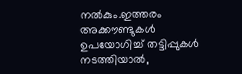നൽകും.ഇത്തരം അക്കൗണ്ടുകൾ ഉപയോഗിച്ച് തട്ടിപ്പുകൾ നടത്തിയാൽ,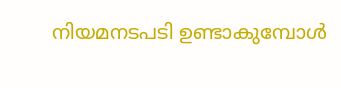നിയമനടപടി ഉണ്ടാകുമ്പോൾ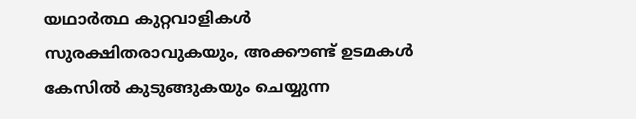യഥാർത്ഥ കുറ്റവാളികൾ സുരക്ഷിതരാവുകയും, അക്കൗണ്ട് ഉടമകൾ കേസിൽ കുടുങ്ങുകയും ചെയ്യുന്ന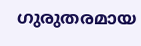ഗുരുതരമായ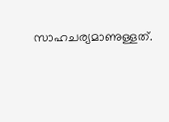സാഹചര്യമാണുള്ളത്.